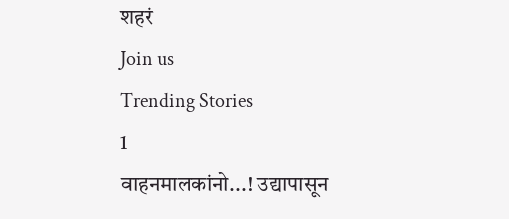शहरं
Join us
Trending Stories
1
वाहनमालकांनो...! उद्यापासून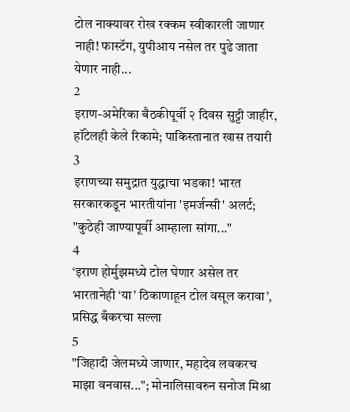टोल नाक्यावर रोख रक्कम स्वीकारली जाणार नाही! फास्टॅग, युपीआय नसेल तर पुढे जाता येणार नाही...
2
इराण-अमेरिका बैठकीपूर्वी २ दिवस सुट्टी जाहीर, हॉटेलही केले रिकामे; पाकिस्तानात खास तयारी
3
इराणच्या समुद्रात युद्धाचा भडका! भारत सरकारकडून भारतीयांना 'इमर्जन्सी' अलर्ट; "कुठेही जाण्यापूर्वी आम्हाला सांगा..."
4
‘इराण होर्मुझमध्ये टोल घेणार असेल तर भारतानेही ‘या’ ठिकाणाहून टोल वसूल करावा’, प्रसिद्ध बँकरचा सल्ला
5
"जिहादी जेलमध्ये जाणार, महादेव लवकरच माझा वनवास..."; मोनालिसावरुन सनोज मिश्रा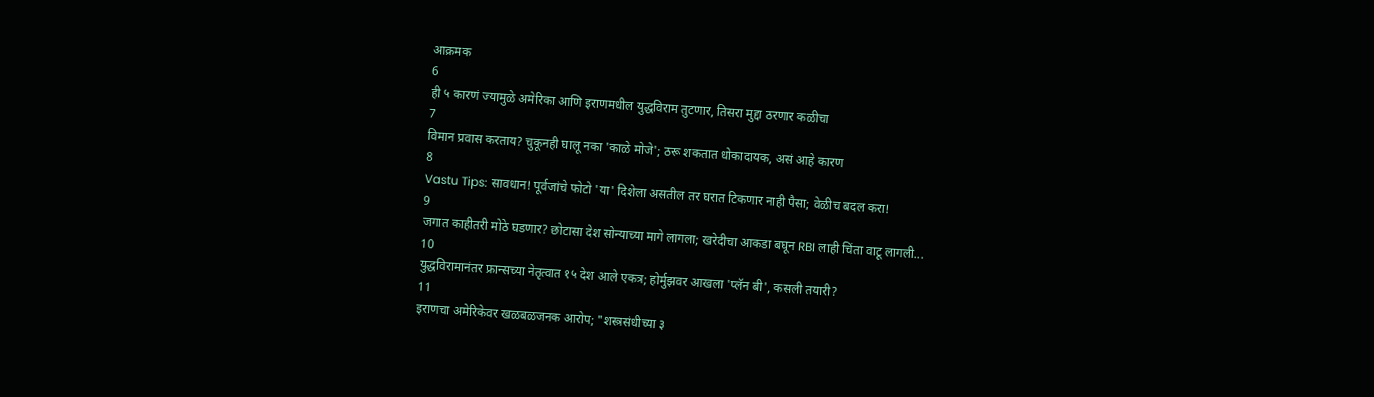आक्रमक
6
ही ५ कारणं ज्यामुळे अमेरिका आणि इराणमधील युद्धविराम तुटणार, तिसरा मुद्दा ठरणार कळीचा
7
विमान प्रवास करताय? चुकूनही घालू नका 'काळे मोजे'; ठरू शकतात धोकादायक, असं आहे कारण
8
Vastu Tips: सावधान! पूर्वजांचे फोटो 'या' दिशेला असतील तर घरात टिकणार नाही पैसा; वेळीच बदल करा!
9
जगात काहीतरी मोठे घडणार? छोटासा देश सोन्याच्या मागे लागला; खरेदीचा आकडा बघून RBI लाही चिंता वाटू लागली...
10
युद्धविरामानंतर फ्रान्सच्या नेतृत्वात १५ देश आले एकत्र; होर्मुझवर आखला 'प्लॅन बी', कसली तयारी?
11
इराणचा अमेरिकेवर खळबळजनक आरोप; "शस्त्रसंधीच्या ३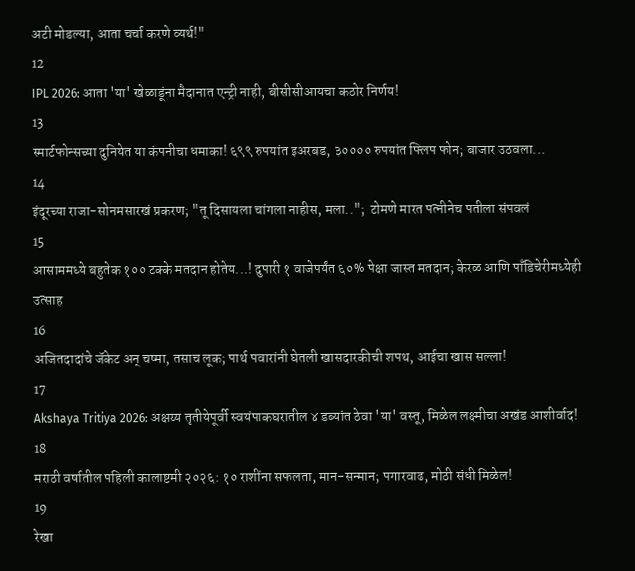अटी मोडल्या, आता चर्चा करणे व्यर्थ!"
12
IPL 2026: आता 'या' खेळाडूंना मैदानात एन्ट्री नाही, बीसीसीआयचा कठोर निर्णय!
13
स्मार्टफोन्सच्या दुनियेत या कंपनीचा धमाका! ६९९ रुपयांत इअरबड, ३०००० रुपयांत फ्लिप फोन; बाजार उठवला...
14
इंदूरच्या राजा-सोनमसारखं प्रकरण; "तू दिसायला चांगला नाहीस, मला..";  टोमणे मारत पत्नीनेच पतीला संपवलं
15
आसाममध्ये बहुतेक १०० टक्के मतदान होतेय...! दुपारी १ वाजेपर्यंत ६०% पेक्षा जास्त मतदान; केरळ आणि पाँडिचेरीमध्येही उत्साह
16
अजितदादांचे जॅकेट अन् चष्मा, तसाच लूक; पार्थ पवारांनी घेतली खासदारकीची शपथ, आईचा खास सल्ला!
17
Akshaya Tritiya 2026: अक्षय्य तृतीयेपूर्वी स्वयंपाकघरातील ४ डब्यांत ठेवा 'या' वस्तू, मिळेल लक्ष्मीचा अखंड आशीर्वाद!
18
मराठी वर्षातील पहिली कालाष्टमी २०२६: १० राशींना सफलता, मान-सन्मान; पगारवाढ, मोठी संधी मिळेल!
19
रेखा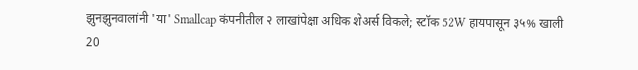झुनझुनवालांनी 'या' Smallcap कंपनीतील २ लाखांपेक्षा अधिक शेअर्स विकले; स्टॉक 52W हायपासून ३५% खाली
20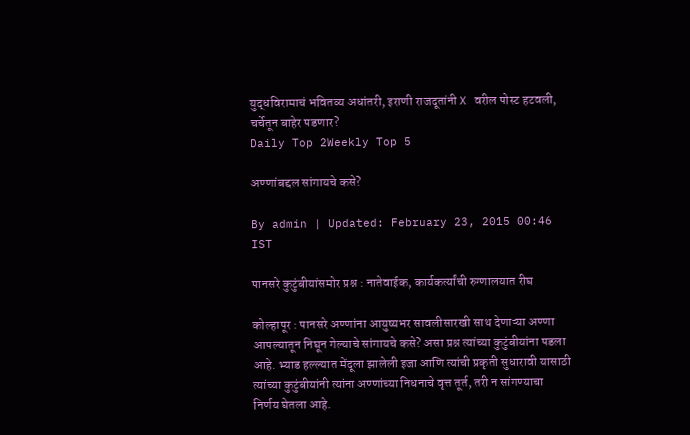युद्धविरामाचं भवितव्य अधांतरी, इराणी राजदूतांनी X वरील पोस्ट हटवली, चर्चेतून बाहेर पडणार?
Daily Top 2Weekly Top 5

अण्णांबद्दल सांगायचे कसे?

By admin | Updated: February 23, 2015 00:46 IST

पानसरे कुटुंबीयांसमोर प्रश्न : नातेवाईक, कार्यकर्त्यांची रुग्णालयात रीघ

कोल्हापूर : पानसरे अण्णांना आयुष्यभर सावलीसारखी साथ देणाऱ्या अण्णा आपल्यातून निघून गेल्याचे सांगायचे कसे? असा प्रश्न त्यांच्या कुटुंबीयांना पडला आहे. भ्याड हल्ल्यात मेंदूला झालेली इजा आणि त्यांची प्रकृती सुधारावी यासाठी त्यांच्या कुटुंबीयांनी त्यांना अण्णांच्या निधनाचे वृत्त तूर्त, तरी न सांगण्याचा निर्णय घेतला आहे.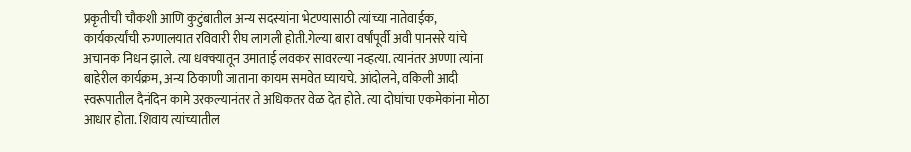प्रकृतीची चौकशी आणि कुटुंबातील अन्य सदस्यांना भेटण्यासाठी त्यांच्या नातेवाईक, कार्यकर्त्यांची रुग्णालयात रविवारी रीघ लागली होती.गेल्या बारा वर्षांपूर्वी अवी पानसरे यांचे अचानक निधन झाले. त्या धक्क्यातून उमाताई लवकर सावरल्या नव्हत्या. त्यानंतर अण्णा त्यांना बाहेरील कार्यक्रम, अन्य ठिकाणी जाताना कायम समवेत घ्यायचे. आंदोलने, वकिली आदी स्वरूपातील दैनंदिन कामे उरकल्यानंतर ते अधिकतर वेळ देत होते. त्या दोघांचा एकमेकांना मोठा आधार होता. शिवाय त्यांच्यातील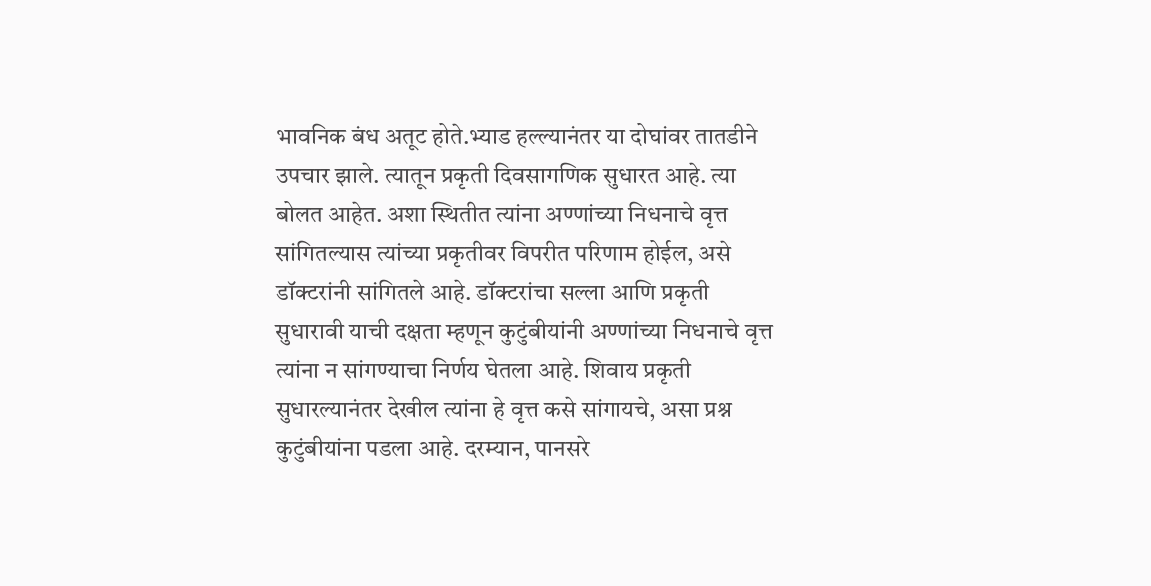भावनिक बंध अतूट होते.भ्याड हल्ल्यानंतर या दोघांवर तातडीने उपचार झाले. त्यातून प्रकृती दिवसागणिक सुधारत आहे. त्या बोलत आहेत. अशा स्थितीत त्यांना अण्णांच्या निधनाचे वृत्त सांगितल्यास त्यांच्या प्रकृतीवर विपरीत परिणाम होईल, असे डॉक्टरांनी सांगितले आहे. डॉक्टरांचा सल्ला आणि प्रकृती सुधारावी याची दक्षता म्हणून कुटुंबीयांनी अण्णांच्या निधनाचे वृत्त त्यांना न सांगण्याचा निर्णय घेतला आहे. शिवाय प्रकृती सुधारल्यानंतर देखील त्यांना हे वृत्त कसे सांगायचे, असा प्रश्न कुटुंबीयांना पडला आहे. दरम्यान, पानसरे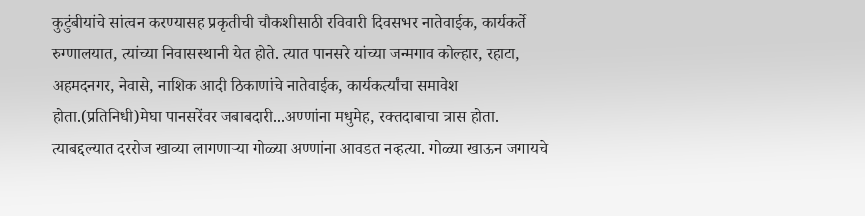कुटुंबीयांचे सांत्वन करण्यासह प्रकृतीची चौकशीसाठी रविवारी दिवसभर नातेवाईक, कार्यकर्ते रुग्णालयात, त्यांच्या निवासस्थानी येत होते. त्यात पानसरे यांच्या जन्मगाव कोल्हार, रहाटा, अहमदनगर, नेवासे, नाशिक आदी ठिकाणांचे नातेवाईक, कार्यकर्त्यांचा समावेश होता.(प्रतिनिधी)मेघा पानसरेंवर जबाबदारी...अण्णांना मधुमेह, रक्तदाबाचा त्रास होता. त्याबद्दल्यात दररोज खाव्या लागणाऱ्या गोळ्या अण्णांना आवडत नव्हत्या. गोळ्या खाऊन जगायचे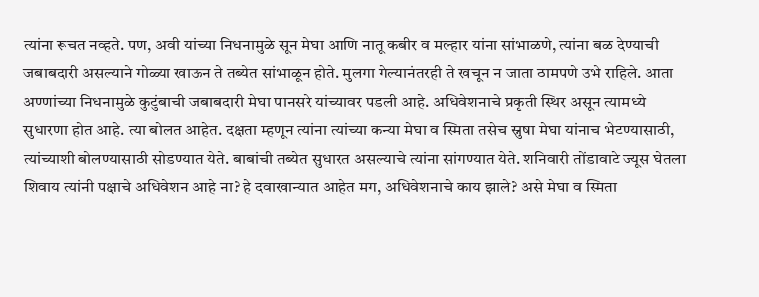त्यांना रूचत नव्हते. पण, अवी यांच्या निधनामुळे सून मेघा आणि नातू कबीर व मल्हार यांना सांभाळणे, त्यांना बळ देण्याची जबाबदारी असल्याने गोळ्या खाऊन ते तब्येत सांभाळून होते. मुलगा गेल्यानंतरही ते खचून न जाता ठामपणे उभे राहिले. आता अण्णांच्या निधनामुळे कुटुंबाची जबाबदारी मेघा पानसरे यांच्यावर पडली आहे. अधिवेशनाचे प्रकृती स्थिर असून त्यामध्ये सुधारणा होत आहे. त्या बोलत आहेत. दक्षता म्हणून त्यांना त्यांच्या कन्या मेघा व स्मिता तसेच स्नुषा मेघा यांनाच भेटण्यासाठी, त्यांच्याशी बोलण्यासाठी सोडण्यात येते. बाबांची तब्येत सुधारत असल्याचे त्यांना सांगण्यात येते. शनिवारी तोंडावाटे ज्यूस घेतला शिवाय त्यांनी पक्षाचे अधिवेशन आहे ना? हे दवाखान्यात आहेत मग, अधिवेशनाचे काय झाले? असे मेघा व स्मिता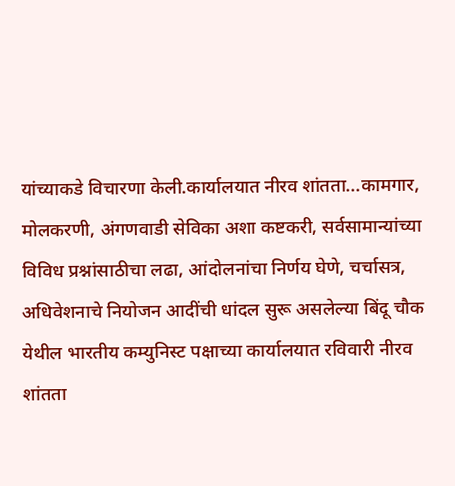यांच्याकडे विचारणा केली.कार्यालयात नीरव शांतता...कामगार, मोलकरणी, अंगणवाडी सेविका अशा कष्टकरी, सर्वसामान्यांच्या विविध प्रश्नांसाठीचा लढा, आंदोलनांचा निर्णय घेणे, चर्चासत्र, अधिवेशनाचे नियोजन आदींची धांदल सुरू असलेल्या बिंदू चौक येथील भारतीय कम्युनिस्ट पक्षाच्या कार्यालयात रविवारी नीरव शांतता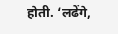होती. ‘लढेंगे,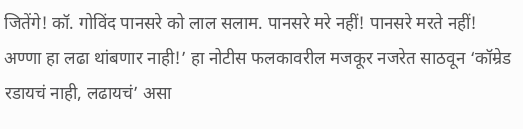जितेंगे! कॉ. गोविंद पानसरे को लाल सलाम. पानसरे मरे नहीं! पानसरे मरते नहीं! अण्णा हा लढा थांबणार नाही!’ हा नोटीस फलकावरील मजकूर नजरेत साठवून ‘कॉम्रेड रडायचं नाही, लढायचं’ असा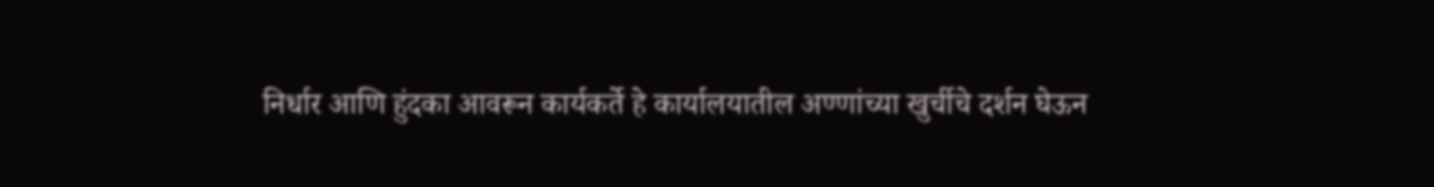निर्धार आणि हुंदका आवरून कार्यकर्ते हे कार्यालयातील अण्णांच्या खुर्चीचे दर्शन घेऊन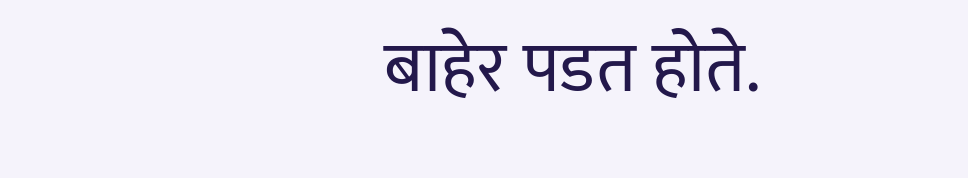बाहेर पडत होते.